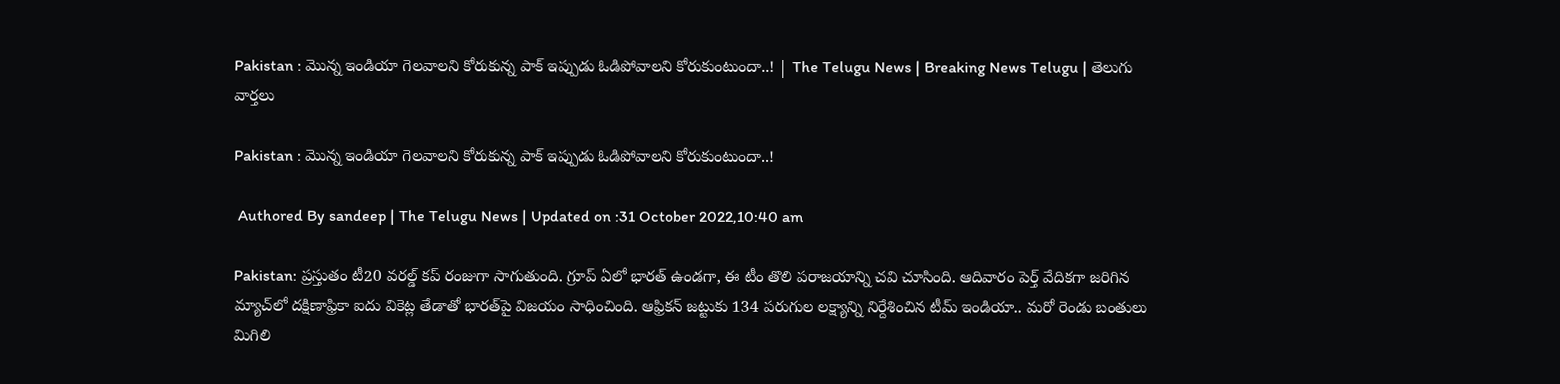Pakistan : మొన్న ఇండియా గెల‌వాల‌ని కోరుకున్న పాక్ ఇప్పుడు ఓడిపోవాల‌ని కోరుకుంటుందా..! | The Telugu News | Breaking News Telugu | తెలుగు వార్త‌లు

Pakistan : మొన్న ఇండియా గెల‌వాల‌ని కోరుకున్న పాక్ ఇప్పుడు ఓడిపోవాల‌ని కోరుకుంటుందా..!

 Authored By sandeep | The Telugu News | Updated on :31 October 2022,10:40 am

Pakistan: ప్ర‌స్తుతం టీ20 వ‌ర‌ల్డ్ క‌ప్ రంజుగా సాగుతుంది. గ్రూప్ ఏలో భార‌త్ ఉండ‌గా, ఈ టీం తొలి ప‌రాజ‌యాన్ని చ‌వి చూసింది. ఆదివారం పెర్త్ వేదికగా జరిగిన మ్యాచ్‌లో దక్షిణాఫ్రికా ఐదు వికెట్ల తేడాతో భారత్‌పై విజయం సాధించింది. ఆఫ్రికన్ జట్టుకు 134 పరుగుల లక్ష్యాన్ని నిర్దేశించిన టీమ్ ఇండియా.. మరో రెండు బంతులు మిగిలి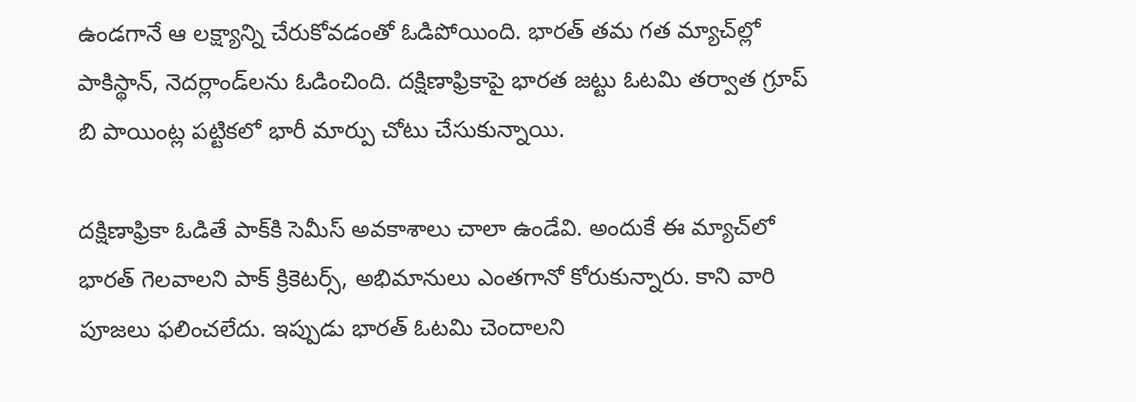ఉండగానే ఆ లక్ష్యాన్ని చేరుకోవడంతో ఓడిపోయింది. భారత్ తమ గత మ్యాచ్‌ల్లో పాకిస్థాన్, నెదర్లాండ్‌లను ఓడించింది. దక్షిణాఫ్రికాపై భారత జట్టు ఓటమి తర్వాత గ్రూప్ బి పాయింట్ల పట్టికలో భారీ మార్పు చోటు చేసుకున్నాయి.

ద‌క్షిణాఫ్రికా ఓడితే పాక్‌కి సెమీస్ అవ‌కాశాలు చాలా ఉండేవి. అందుకే ఈ మ్యాచ్‌లో భార‌త్ గెల‌వాల‌ని పాక్ క్రికెట‌ర్స్, అభిమానులు ఎంత‌గానో కోరుకున్నారు. కాని వారి పూజ‌లు ఫ‌లించ‌లేదు. ఇప్పుడు భార‌త్ ఓట‌మి చెందాల‌ని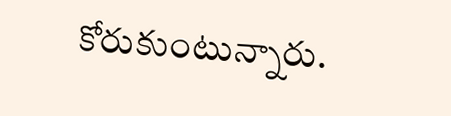కోరుకుంటున్నారు.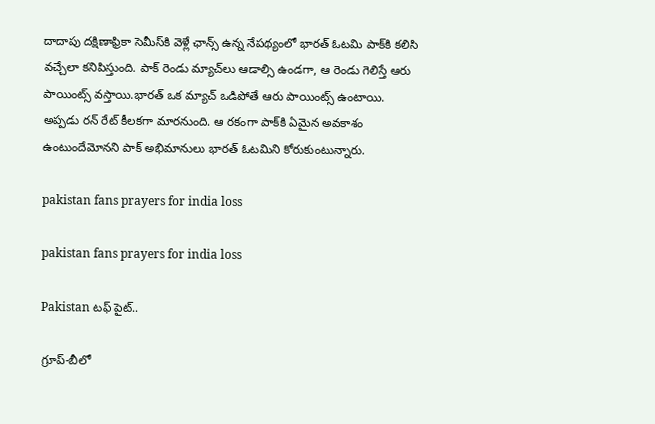దాదాపు ద‌క్షిణాఫ్రికా సెమీస్‌కి వెళ్లే ఛాన్స్ ఉన్న నేప‌థ్యంలో భార‌త్ ఓట‌మి పాక్‌కి క‌లిసి వ‌చ్చేలా క‌నిపిస్తుంది. పాక్ రెండు మ్యాచ్‌లు ఆడాల్సి ఉండ‌గా, ఆ రెండు గెలిస్తే ఆరు పాయింట్స్ వ‌స్తాయి.భార‌త్ ఒక మ్యాచ్ ఒడిపోతే ఆరు పాయింట్స్ ఉంటాయి. అప్ప‌డు ర‌న్ రేట్ కీల‌క‌గా మార‌నుంది. ఆ ర‌కంగా పాక్‌కి ఏమైన అవ‌కాశం ఉంటుందేమోన‌ని పాక్ అభిమానులు భార‌త్ ఓట‌మిని కోరుకుంటున్నారు.

pakistan fans prayers for india loss

pakistan fans prayers for india loss

Pakistan ట‌ఫ్ పైట్..

గ్రూప్-బీలో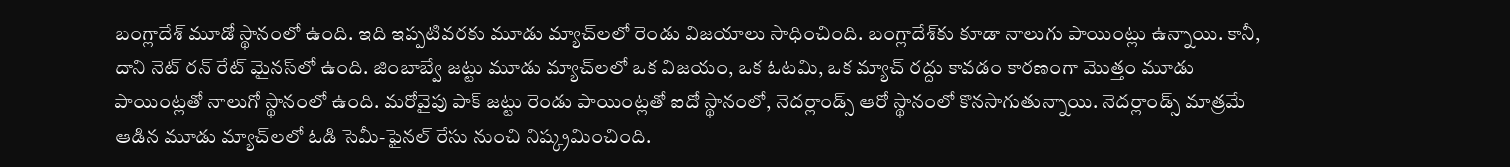బంగ్లాదేశ్ మూడో స్థానంలో ఉంది. ఇది ఇప్పటివరకు మూడు మ్యాచ్‌లలో రెండు విజయాలు సాధించింది. బంగ్లాదేశ్‌కు కూడా నాలుగు పాయింట్లు ఉన్నాయి. కానీ, దాని నెట్ రన్ రేట్ మైనస్‌లో ఉంది. జింబాబ్వే జట్టు మూడు మ్యాచ్‌లలో ఒక విజయం, ఒక ఓటమి, ఒక మ్యాచ్ రద్దు కావడం కారణంగా మొత్తం మూడు పాయింట్లతో నాలుగో స్థానంలో ఉంది. మరోవైపు పాక్ జట్టు రెండు పాయింట్లతో ఐదో స్థానంలో, నెదర్లాండ్స్ ఆరో స్థానంలో కొనసాగుతున్నాయి. నెదర్లాండ్స్ మాత్రమే ఆడిన మూడు మ్యాచ్‌లలో ఓడి సెమీ-ఫైనల్ రేసు నుంచి నిష్క్రమించింది.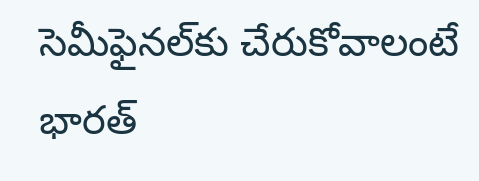సెమీఫైనల్‌కు చేరుకోవాలంటే భారత్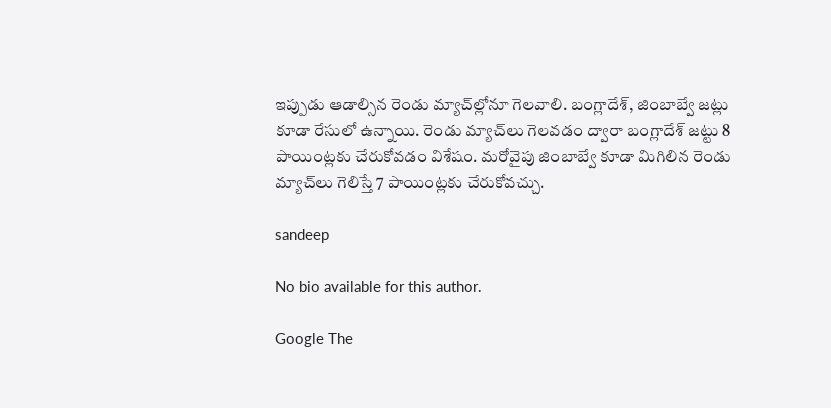ఇప్పుడు ఆడాల్సిన రెండు మ్యాచ్‌ల్లోనూ గెలవాలి. బంగ్లాదేశ్, జింబాబ్వే జట్లు కూడా రేసులో ఉన్నాయి. రెండు మ్యాచ్‌లు గెలవడం ద్వారా బంగ్లాదేశ్ జట్టు 8 పాయింట్లకు చేరుకోవడం విశేషం. మరోవైపు జింబాబ్వే కూడా మిగిలిన రెండు మ్యాచ్‌లు గెలిస్తే 7 పాయింట్లకు చేరుకోవచ్చు.

sandeep

No bio available for this author.

Google The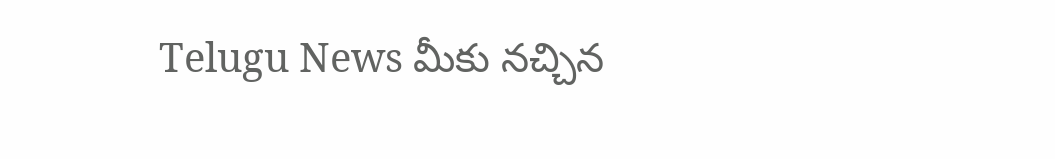Telugu News మీకు నచ్చిన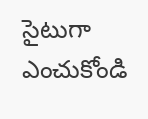సైటుగా ఎంచుకోండి